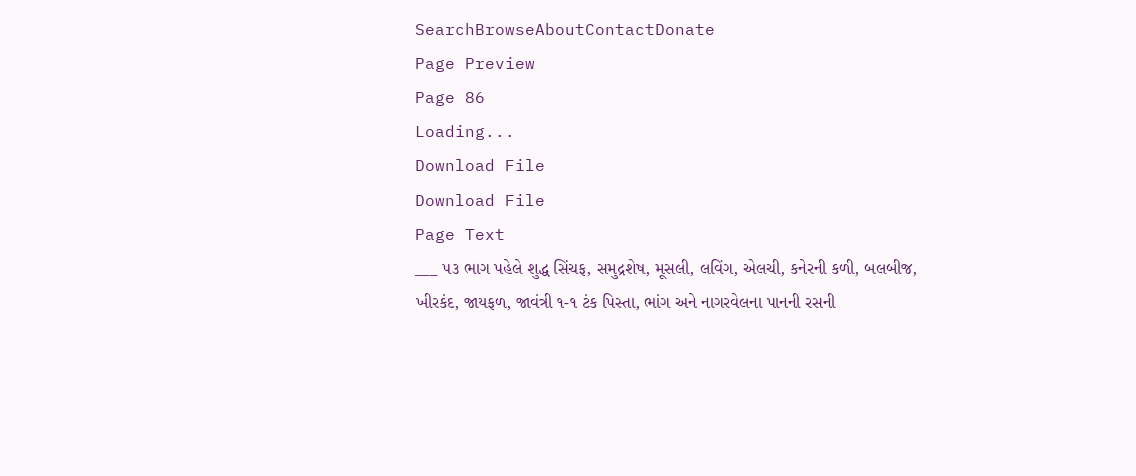SearchBrowseAboutContactDonate
Page Preview
Page 86
Loading...
Download File
Download File
Page Text
___ ૫૩ ભાગ પહેલે શુદ્ધ સિંચફ, સમુદ્રશેષ, મૂસલી, લવિંગ, એલચી, કનેરની કળી, બલબીજ, ખીરકંદ, જાયફળ, જાવંત્રી ૧-૧ ટંક પિસ્તા, ભાંગ અને નાગરવેલના પાનની રસની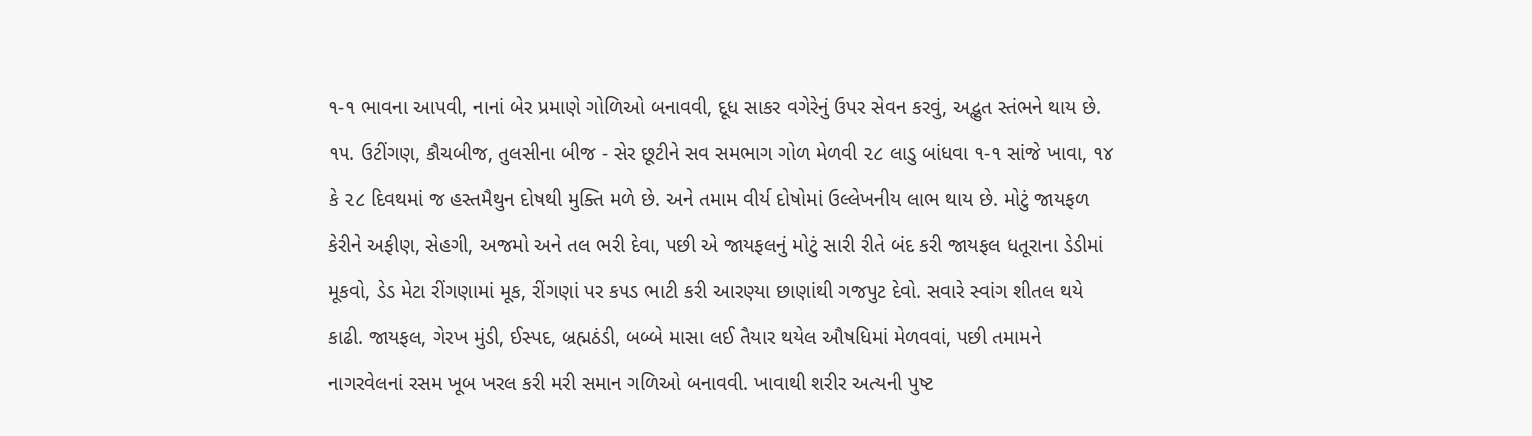૧-૧ ભાવના આપવી, નાનાં બેર પ્રમાણે ગોળિઓ બનાવવી, દૂધ સાકર વગેરેનું ઉપર સેવન કરવું, અદ્ભુત સ્તંભને થાય છે. ૧૫. ઉટીંગણ, કૌચબીજ, તુલસીના બીજ - સેર છૂટીને સવ સમભાગ ગોળ મેળવી ૨૮ લાડુ બાંધવા ૧-૧ સાંજે ખાવા, ૧૪ કે ૨૮ દિવથમાં જ હસ્તમૈથુન દોષથી મુક્તિ મળે છે. અને તમામ વીર્ય દોષોમાં ઉલ્લેખનીય લાભ થાય છે. મોટું જાયફળ કેરીને અફીણ, સેહગી, અજમો અને તલ ભરી દેવા, પછી એ જાયફલનું મોટું સારી રીતે બંદ કરી જાયફલ ધતૂરાના ડેડીમાં મૂકવો, ડેડ મેટા રીંગણામાં મૂક, રીંગણાં પર ક૫ડ ભાટી કરી આરણ્યા છાણાંથી ગજપુટ દેવો. સવારે સ્વાંગ શીતલ થયે કાઢી. જાયફલ, ગેરખ મુંડી, ઈસ્પદ, બ્રહ્મઠંડી, બબ્બે માસા લઈ તૈયાર થયેલ ઔષધિમાં મેળવવાં, પછી તમામને નાગરવેલનાં રસમ ખૂબ ખરલ કરી મરી સમાન ગળિઓ બનાવવી. ખાવાથી શરીર અત્યની પુષ્ટ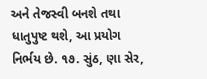અને તેજસ્વી બનશે તથા ધાતુપુષ્ટ થશે, આ પ્રયોગ નિર્ભય છે. ૧૭. સુંઠ, ણા સેર,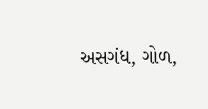અસગંધ, ગોળ,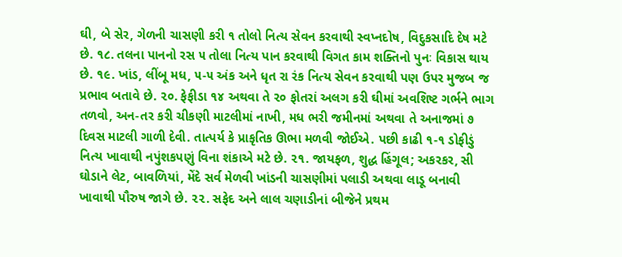ઘી, બે સેર, ગેળની ચાસણી કરી ૧ તોલો નિત્ય સેવન કરવાથી સ્વપ્નદોષ, વિદુકસાદિ દેષ મટે છે. ૧૮. તલના પાનનો રસ ૫ તોલા નિત્ય પાન કરવાથી વિગત કામ શક્તિનો પુનઃ વિકાસ થાય છે. ૧૯. ખાંડ, લીંબૂ મધ, ૫-૫ અંક અને ધૃત રા રંક નિત્ય સેવન કરવાથી પણ ઉપર મુજબ જ પ્રભાવ બતાવે છે. ૨૦. ફેફીડા ૧૪ અથવા તે ૨૦ ફોતરાં અલગ કરી ઘીમાં અવશિષ્ટ ગર્ભને ભાગ તળવો, અન-તર કરી ચીકણી માટલીમાં નાખી, મધ ભરી જમીનમાં અથવા તે અનાજમાં ૭ દિવસ માટલી ગાળી દેવી. તાત્પર્ય કે પ્રાકૃતિક ઊભા મળવી જોઈએ. પછી કાઢી ૧-૧ ડોફીડું નિત્ય ખાવાથી નપુંશકપણું વિના શંકાએ મટે છે. ૨૧. જાયફળ, શુદ્ધ હિંગૂલ; અકરકર, સી ઘોડાને લેટ, બાવળિયાં, મેંદે સર્વ મેળવી ખાંડની ચાસણીમાં પલાડી અથવા લાડૂ બનાવી ખાવાથી પૌરુષ જાગે છે. ૨૨. સફેદ અને લાલ ચણાડીનાં બીજેને પ્રથમ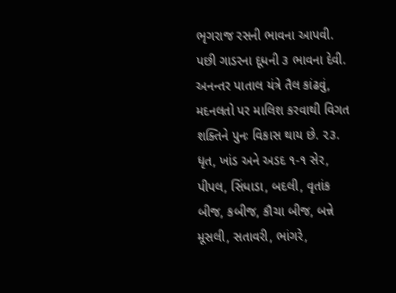ભૃગરાજ રસની ભાવના આપવી. પછી ગાડરના દૂધની ૩ ભાવના દેવી. અનન્તર પાતાલ યંત્રે તૈલ કાંઢવું, મદનલતો પર માલિશ કરવાથી વિગત શક્તિને પુનઃ વિકાસ થાય છે. ૨૩. ધૃત, ખાંડ અને અડદ ૧-૧ સેર, પીપલ, સિંધાડા, બદલી, વૃતાંક બીજ, કબીજ, કૌચા બીજ, બન્ને મૂસલી, સતાવરી, ભાંગરે,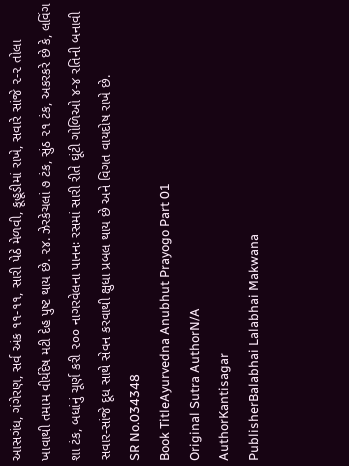આસગંધ, ગંગેરણ, સર્વ અંક ૧૧-૧૧, સારી પેઠે મેળવી, કૂહૂડીમાં રાખે, સવારે સાંજે ૨-૨ તોલા ખાવાથી તમામ વીર્યદેષ મટી દેહ પુષ્ટ થાય છે. ૨૪. ઝેરકેચલાં ૭ ટંક, સુંઠ ૨૧ ટંક, અકરકરે છે કે, લવિંગ શા ટંક, બધાંનું ચૂર્ણ કરી ૨૦૦ નાગરવેલના પાનનઃ રસમાં સારી રીતે ઘૂંટી ગોળિઓ ૪-૪ રતિની બનાવી સવાર-સાંજે દૂધ સાથે સેવન કરવાથી ક્ષુધા પ્રબલ થાય છે અને વિગત વાયદોષ રાખે છે.
SR No.034348
Book TitleAyurvedna Anubhut Prayogo Part 01
Original Sutra AuthorN/A
AuthorKantisagar
PublisherBalabhai Lalabhai Makwana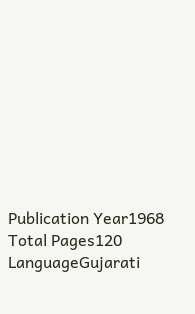Publication Year1968
Total Pages120
LanguageGujarati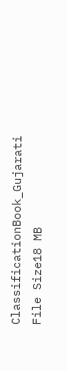ClassificationBook_Gujarati
File Size18 MB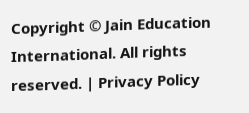Copyright © Jain Education International. All rights reserved. | Privacy Policy